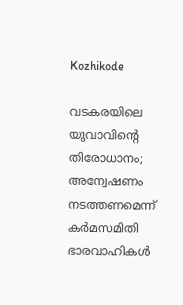Kozhikode

വടകരയിലെ യുവാവിന്റെ തിരോധാനം; അന്വേഷണം നടത്തണമെന്ന് കർമസമിതി ഭാരവാഹികൾ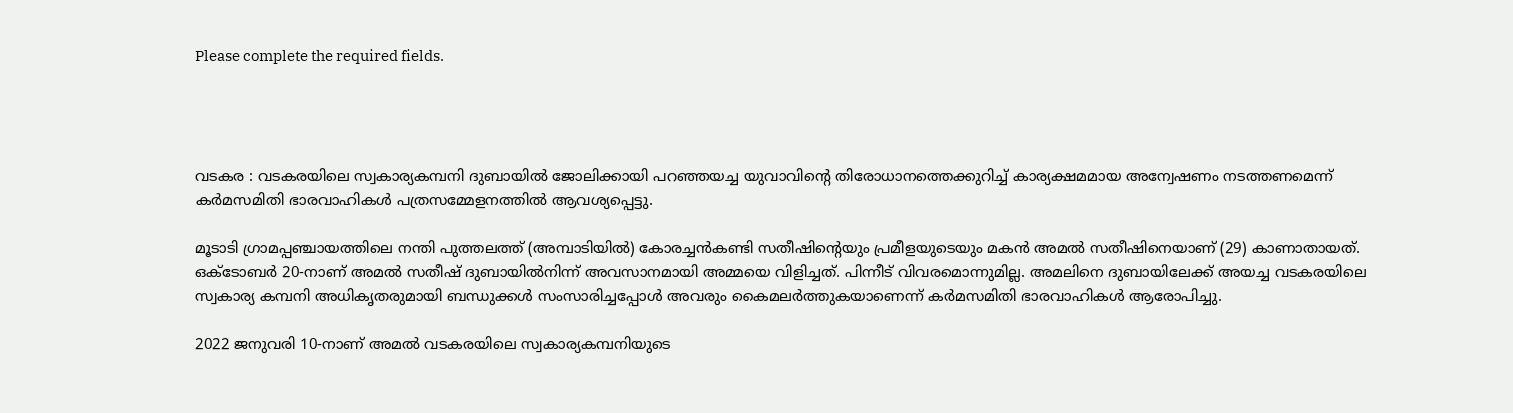Please complete the required fields.




വടകര : വടകരയിലെ സ്വകാര്യകമ്പനി ദുബായിൽ ജോലിക്കായി പറഞ്ഞയച്ച യുവാവിന്റെ തിരോധാനത്തെക്കുറിച്ച് കാര്യക്ഷമമായ അന്വേഷണം നടത്തണമെന്ന് കർമസമിതി ഭാരവാഹികൾ പത്രസമ്മേളനത്തിൽ ആവശ്യപ്പെട്ടു.

മൂടാടി ഗ്രാമപ്പഞ്ചായത്തിലെ നന്തി പുത്തലത്ത് (അമ്പാടിയിൽ) കോരച്ചൻകണ്ടി സതീഷിന്റെയും പ്രമീളയുടെയും മകൻ അമൽ സതീഷിനെയാണ്‌ (29) കാണാതായത്. ഒക്ടോബർ 20-നാണ് അമൽ സതീഷ് ദുബായിൽനിന്ന് അവസാനമായി അമ്മയെ വിളിച്ചത്. പിന്നീട് വിവരമൊന്നുമില്ല. അമലിനെ ദുബായിലേക്ക് അയച്ച വടകരയിലെ സ്വകാര്യ കമ്പനി അധികൃതരുമായി ബന്ധുക്കൾ സംസാരിച്ചപ്പോൾ അവരും കൈമലർത്തുകയാണെന്ന് കർമസമിതി ഭാരവാഹികൾ ആരോപിച്ചു.

2022 ജനുവരി 10-നാണ് അമൽ വടകരയിലെ സ്വകാര്യകമ്പനിയുടെ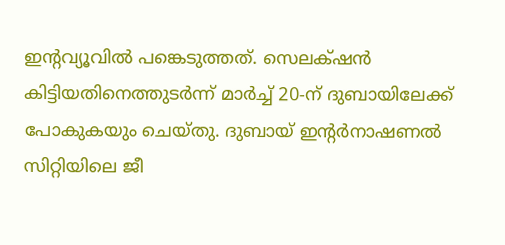ഇന്റവ്യൂവിൽ പങ്കെടുത്തത്. സെലക്‌ഷൻ കിട്ടിയതിനെത്തുടർന്ന് മാർച്ച് 20-ന് ദുബായിലേക്ക് പോകുകയും ചെയ്തു. ദുബായ് ഇന്റർനാഷണൽ സിറ്റിയിലെ ജീ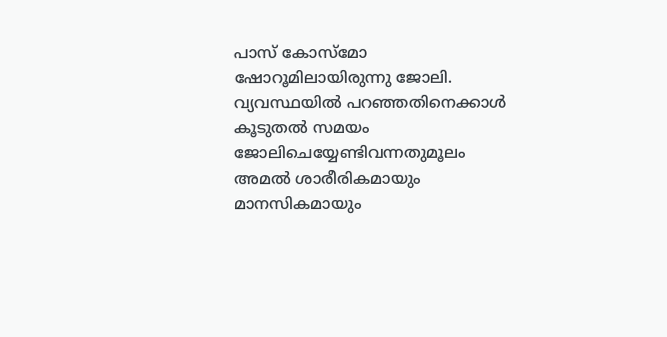പാസ് കോസ്മോ ഷോറൂമിലായിരുന്നു ജോലി. വ്യവസ്ഥയിൽ പറഞ്ഞതിനെക്കാൾ കൂടുതൽ സമയം ജോലിചെയ്യേണ്ടിവന്നതുമൂലം അമൽ ശാരീരികമായും മാനസികമായും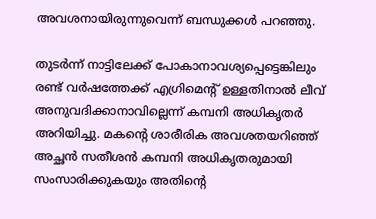അവശനായിരുന്നുവെന്ന് ബന്ധുക്കൾ പറഞ്ഞു.

തുടർന്ന് നാട്ടിലേക്ക് പോകാനാവശ്യപ്പെട്ടെങ്കിലും രണ്ട് വർഷത്തേക്ക് എഗ്രിമെന്റ് ഉള്ളതിനാൽ ലീവ് അനുവദിക്കാനാവില്ലെന്ന് കമ്പനി അധികൃതർ അറിയിച്ചു. മകന്റെ ശാരീരിക അവശതയറിഞ്ഞ് അച്ഛൻ സതീശൻ കമ്പനി അധികൃതരുമായി സംസാരിക്കുകയും അതിന്റെ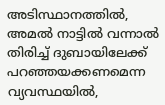അടിസ്ഥാനത്തിൽ, അമൽ നാട്ടിൽ വന്നാൽ തിരിച്ച് ദുബായിലേക്ക് പറഞ്ഞയക്കണമെന്ന വ്യവസ്ഥയിൽ,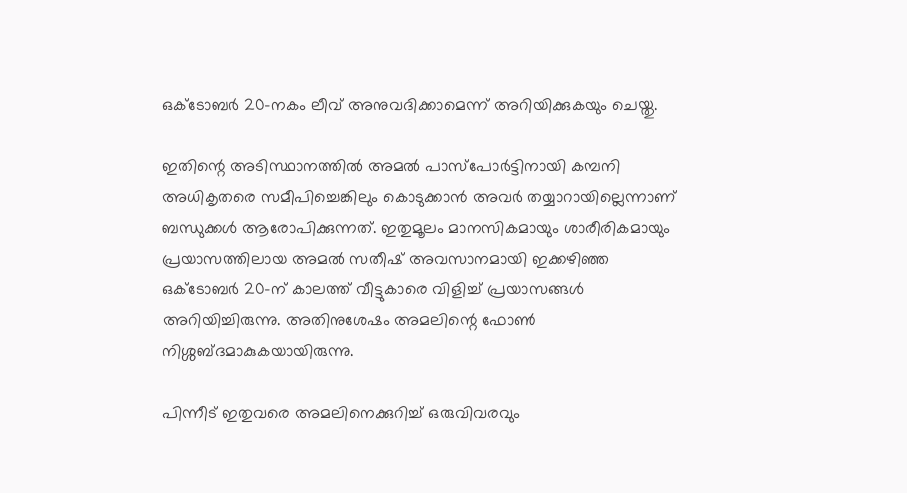ഒക്ടോബർ 20-നകം ലീവ് അനുവദിക്കാമെന്ന് അറിയിക്കുകയും ചെയ്തു.

ഇതിന്റെ അടിസ്ഥാനത്തിൽ അമൽ പാസ്പോർട്ടിനായി കമ്പനി അധികൃതരെ സമീപിച്ചെങ്കിലും കൊടുക്കാൻ അവർ തയ്യാറായില്ലെന്നാണ്‌ ബന്ധുക്കൾ ആരോപിക്കുന്നത്. ഇതുമൂലം മാനസികമായും ശാരീരികമായും പ്രയാസത്തിലായ അമൽ സതീഷ് അവസാനമായി ഇക്കഴിഞ്ഞ ഒക്ടോബർ 20-ന് കാലത്ത് വീട്ടുകാരെ വിളിച്ച് പ്രയാസങ്ങൾ അറിയിച്ചിരുന്നു. അതിനുശേഷം അമലിന്റെ ഫോൺ നിശ്ശബ്ദമാകുകയായിരുന്നു.

പിന്നീട് ഇതുവരെ അമലിനെക്കുറിച്ച് ഒരുവിവരവും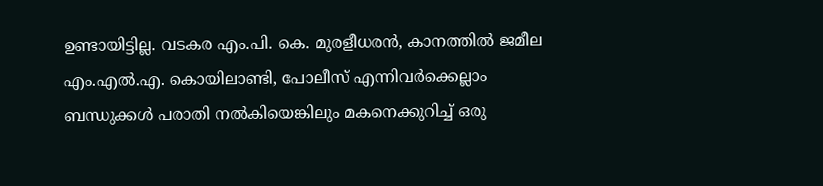ഉണ്ടായിട്ടില്ല. വടകര എം.പി. കെ. മുരളീധരൻ, കാനത്തിൽ ജമീല എം.എൽ.എ. കൊയിലാണ്ടി, പോലീസ് എന്നിവർക്കെല്ലാം ബന്ധുക്കൾ പരാതി നൽകിയെങ്കിലും മകനെക്കുറിച്ച് ഒരു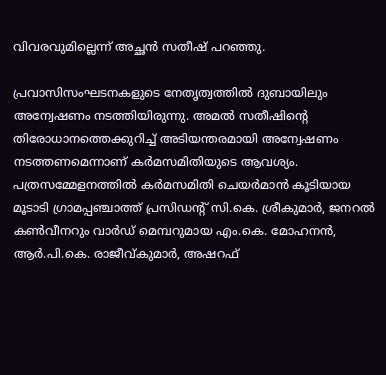വിവരവുമില്ലെന്ന് അച്ഛൻ സതീഷ് പറഞ്ഞു.

പ്രവാസിസംഘടനകളുടെ നേതൃത്വത്തിൽ ദുബായിലും അന്വേഷണം നടത്തിയിരുന്നു. അമൽ സതീഷിന്റെ തിരോധാനത്തെക്കുറിച്ച് അടിയന്തരമായി അന്വേഷണം നടത്തണമെന്നാണ് കർമസമിതിയുടെ ആവശ്യം. പത്രസമ്മേളനത്തിൽ കർമസമിതി ചെയർമാൻ കൂടിയായ മൂടാടി ഗ്രാമപ്പഞ്ചാത്ത് പ്രസിഡന്റ് സി.കെ. ശ്രീകുമാർ, ജനറൽ കൺവീനറും വാർഡ് മെമ്പറുമായ എം.കെ. മോഹനൻ, ആർ.പി.കെ. രാജീവ്കുമാർ, അഷറഫ്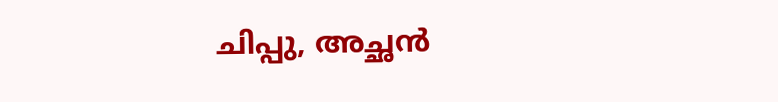ചിപ്പു, അച്ഛൻ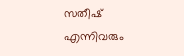സതീഷ് എന്നിവരും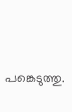പങ്കെടുത്തു.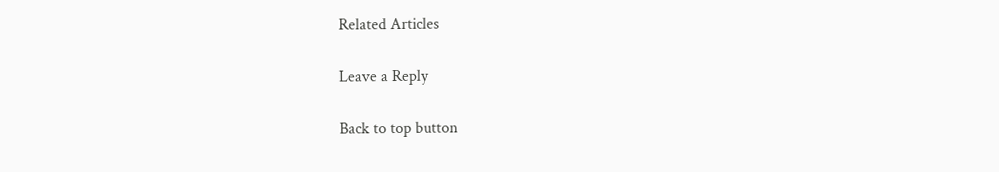Related Articles

Leave a Reply

Back to top button